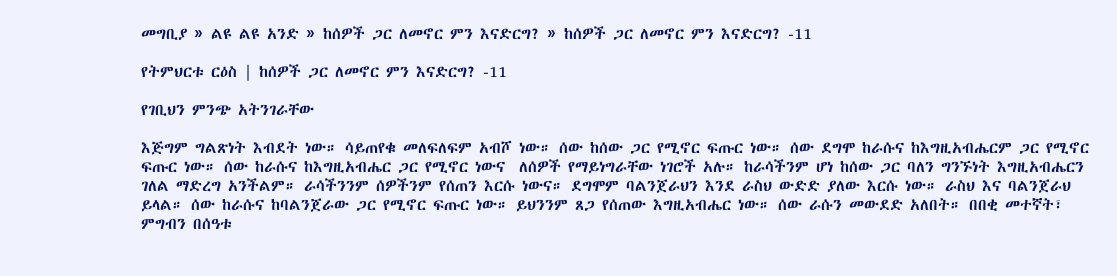መግቢያ » ልዩ ልዩ አንድ » ከሰዎች ጋር ለመኖር ምን እናድርግ? » ከሰዎች ጋር ለመኖር ምን እናድርግ? -11

የትምህርቱ ርዕስ | ከሰዎች ጋር ለመኖር ምን እናድርግ? -11

የገቢህን ምንጭ አትንገራቸው

እጅግም ግልጽነት እብደት ነው። ሳይጠየቁ መለፍለፍም አብሾ ነው። ሰው ከሰው ጋር የሚኖር ፍጡር ነው። ሰው ደግሞ ከራሱና ከእግዚአብሔርም ጋር የሚኖር ፍጡር ነው። ሰው ከራሱና ከእግዚአብሔር ጋር የሚኖር ነውና  ለሰዎች የማይነግራቸው ነገሮች አሉ። ከራሳችንም ሆነ ከሰው ጋር ባለን ግንኙነት እግዚአብሔርን ገለል ማድረግ አንችልም። ራሳችንንም ሰዎችንም የሰጠን እርሱ ነውና። ደግሞም ባልንጀራህን እንደ ራስህ ውድድ ያለው እርሱ ነው። ራስህ እና ባልንጀራህ ይላል። ሰው ከራሱና ከባልንጀራው ጋር የሚኖር ፍጡር ነው። ይህንንም ጸጋ የሰጠው እግዚአብሔር ነው። ሰው ራሱን መውደድ አለበት። በበቂ መተኛት፣ ምግብን በሰዓቱ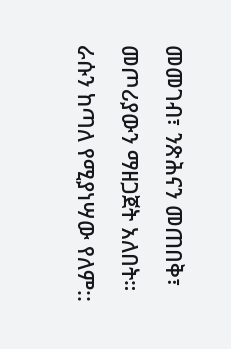መመገብ፣ ንጽሕናን መጠበቅ፣ መጦሪያውን ማዘጋጀት አለበት። ራሱን ከጣለ የሚያነሣው የለም::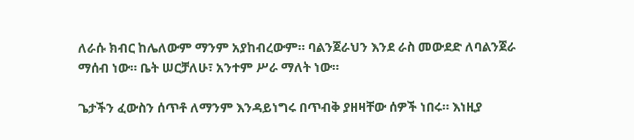ለራሱ ክብር ከሌለውም ማንም አያከብረውም። ባልንጀራህን እንደ ራስ መውደድ ለባልንጀራ ማሰብ ነው። ቤት ሠርቻለሁ፣ አንተም ሥራ ማለት ነው።

ጌታችን ፈውስን ሰጥቶ ለማንም እንዳይነግሩ በጥብቅ ያዘዛቸው ሰዎች ነበሩ። እነዚያ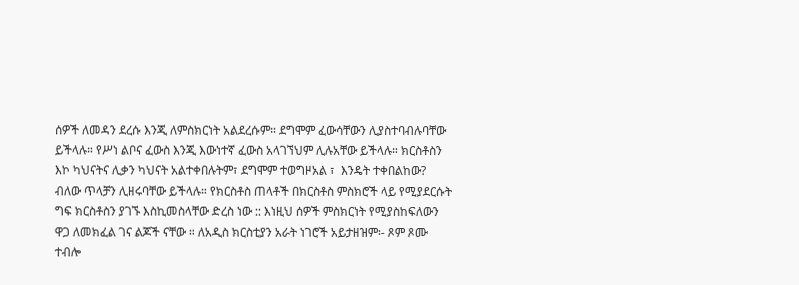ሰዎች ለመዳን ደረሱ እንጂ ለምስክርነት አልደረሱም። ደግሞም ፈውሳቸውን ሊያስተባብሉባቸው ይችላሉ። የሥነ ልቦና ፈውስ እንጂ እውነተኛ ፈውስ አላገኘህም ሊሉአቸው ይችላሉ። ክርስቶስን እኮ ካህናትና ሊቃን ካህናት አልተቀበሉትም፣ ደግሞም ተወግዞአል ፣  እንዴት ተቀበልከው? ብለው ጥላቻን ሊዘሩባቸው ይችላሉ። የክርስቶስ ጠላቶች በክርስቶስ ምስክሮች ላይ የሚያደርሱት ግፍ ክርስቶስን ያገኙ እስኪመስላቸው ድረስ ነው :: እነዚህ ሰዎች ምስክርነት የሚያስከፍለውን ዋጋ ለመክፈል ገና ልጆች ናቸው ። ለአዲስ ክርስቲያን አራት ነገሮች አይታዘዝም፡- ጾም ጾሙ ተብሎ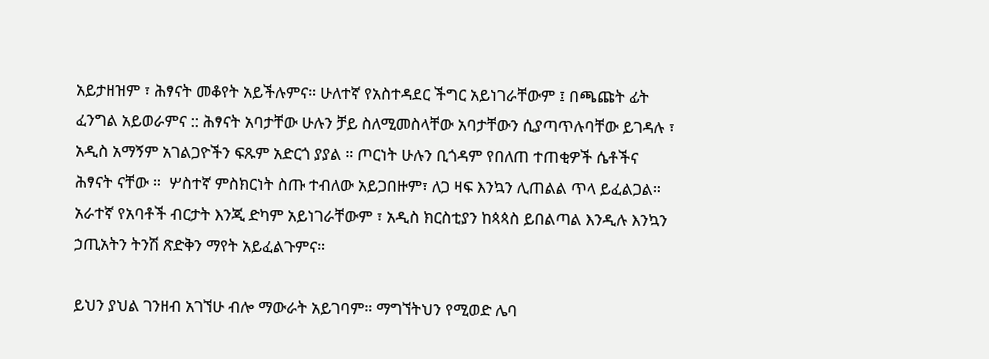አይታዘዝም ፣ ሕፃናት መቆየት አይችሉምና። ሁለተኛ የአስተዳደር ችግር አይነገራቸውም ፤ በጫጩት ፊት ፈንግል አይወራምና :: ሕፃናት አባታቸው ሁሉን ቻይ ስለሚመስላቸው አባታቸውን ሲያጣጥሉባቸው ይገዳሉ ፣ አዲስ አማኝም አገልጋዮችን ፍጹም አድርጎ ያያል ። ጦርነት ሁሉን ቢጎዳም የበለጠ ተጠቂዎች ሴቶችና ሕፃናት ናቸው ።  ሦስተኛ ምስክርነት ስጡ ተብለው አይጋበዙም፣ ለጋ ዛፍ እንኳን ሊጠልል ጥላ ይፈልጋል። አራተኛ የአባቶች ብርታት እንጂ ድካም አይነገራቸውም ፣ አዲስ ክርስቲያን ከጳጳስ ይበልጣል እንዲሉ እንኳን ኃጢአትን ትንሽ ጽድቅን ማየት አይፈልጉምና።

ይህን ያህል ገንዘብ አገኘሁ ብሎ ማውራት አይገባም። ማግኘትህን የሚወድ ሌባ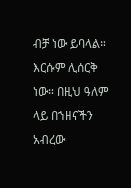ብቻ ነው ይባላል። እርሱም ሊሰርቅ ነው። በዚህ ዓለም ላይ በኀዘናችን አብረው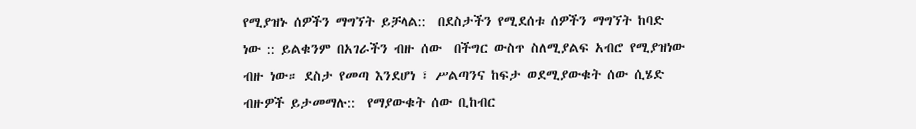የሚያዝኑ ሰዎችን ማግኘት ይቻላል::  በደስታችን የሚደሰቱ ሰዎችን ማግኘት ከባድ ነው :: ይልቁንም በአገራችን ብዙ ሰው  በችግር ውስጥ ስለሚያልፍ አብሮ የሚያዝነው ብዙ ነው። ደስታ የመጣ እንደሆነ ፣ ሥልጣንና ከፍታ ወደሚያውቁት ሰው ሲሄድ ብዙዎች ይታመማሉ::  የማያውቁት ሰው ቢከብር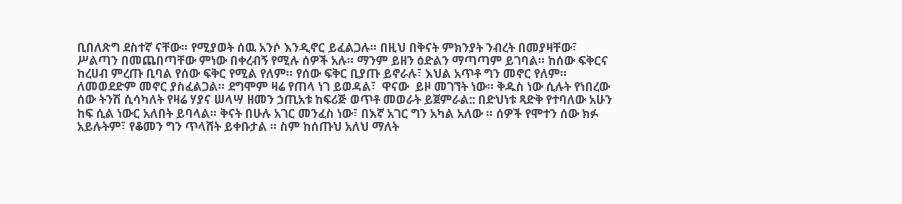ቢበለጽግ ደስተኛ ናቸው። የሚያወት ሰዉ አንሶ እንዲኖር ይፈልጋሉ። በዚህ በቅናት ምክንያት ንብረት በመያዛቸው፣ ሥልጣን በመጨበጣቸው ምነው በቀረብኝ የሚሉ ሰዎች አሉ። ማንም ይዘን ዕድልን ማጣጣም ይገባል። ከሰው ፍቅርና ከረሀብ ምረጡ ቢባል የሰው ፍቅር የሚል የለም። የሰው ፍቅር ቢያጡ ይኖራሉ፣ እህል አጥቶ ግን መኖር የለም። ለመወደድም መኖር ያስፈልጋል። ደግሞም ዛሬ የጠላ ነገ ይወዳል፣  ዋናው  ይዞ መገኘት ነው። ቅዱስ ነው ሲሉት የነበረው ሰው ትንሽ ሲሳካለት የዛሬ ሃያና ሠላሣ ዘመን ኃጢአቱ ከፍሪጅ ወጥቶ መወራት ይጀምራል:: በድህነቱ ጻድቅ የተባለው አሁን ከፍ ሲል ነውር አለበት ይባላል። ቅናት በሁሉ አገር መንፈስ ነው፣ በእኛ አገር ግን አካል አለው ። ሰዎች የሞተን ሰው ክፉ አይሉትም፣ የቆመን ግን ጥላሸት ይቀቡታል ። ስም ከሰጡህ አለህ ማለት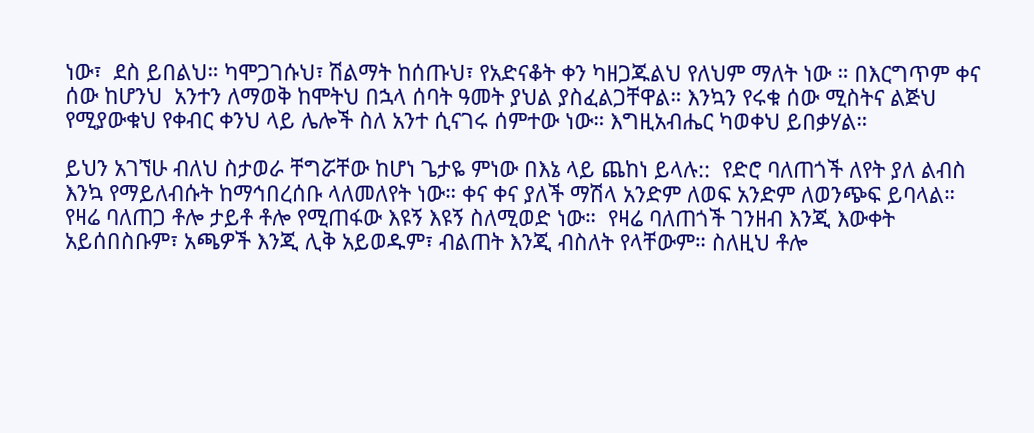ነው፣  ደስ ይበልህ። ካሞጋገሱህ፣ ሽልማት ከሰጡህ፣ የአድናቆት ቀን ካዘጋጁልህ የለህም ማለት ነው ። በእርግጥም ቀና ሰው ከሆንህ  አንተን ለማወቅ ከሞትህ በኋላ ሰባት ዓመት ያህል ያስፈልጋቸዋል። እንኳን የሩቁ ሰው ሚስትና ልጅህ የሚያውቁህ የቀብር ቀንህ ላይ ሌሎች ስለ አንተ ሲናገሩ ሰምተው ነው። እግዚአብሔር ካወቀህ ይበቃሃል።

ይህን አገኘሁ ብለህ ስታወራ ቸግሯቸው ከሆነ ጌታዬ ምነው በእኔ ላይ ጨከነ ይላሉ::  የድሮ ባለጠጎች ለየት ያለ ልብስ እንኳ የማይለብሱት ከማኅበረሰቡ ላለመለየት ነው። ቀና ቀና ያለች ማሽላ አንድም ለወፍ አንድም ለወንጭፍ ይባላል። የዛሬ ባለጠጋ ቶሎ ታይቶ ቶሎ የሚጠፋው እዩኝ እዩኝ ስለሚወድ ነው።  የዛሬ ባለጠጎች ገንዘብ እንጂ እውቀት አይሰበስቡም፣ አጫዎች እንጂ ሊቅ አይወዱም፣ ብልጠት እንጂ ብስለት የላቸውም። ስለዚህ ቶሎ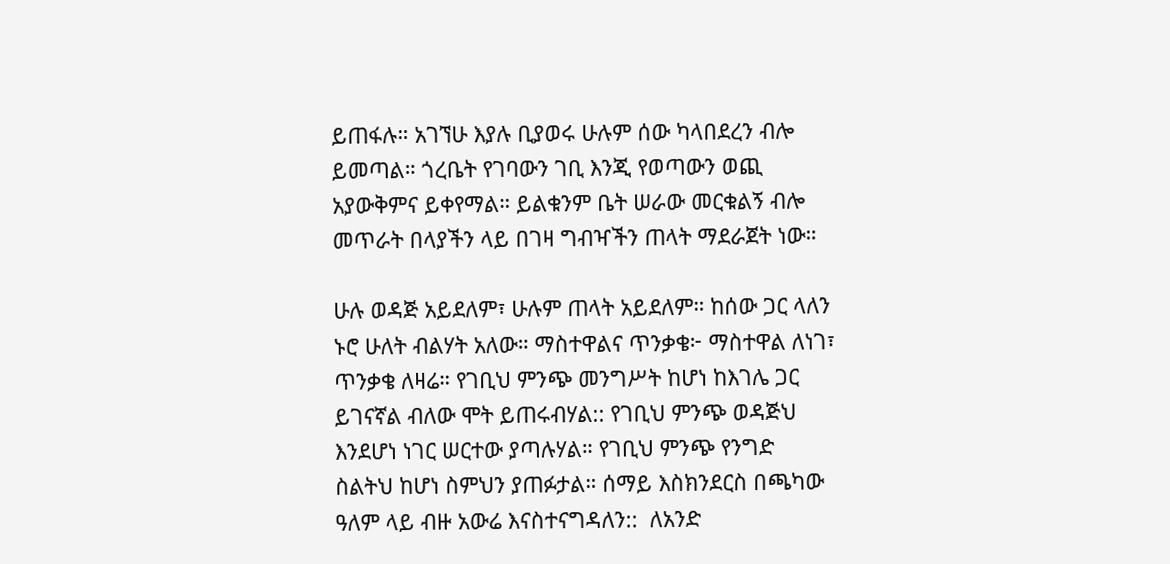ይጠፋሉ። አገኘሁ እያሉ ቢያወሩ ሁሉም ሰው ካላበደረን ብሎ ይመጣል። ጎረቤት የገባውን ገቢ እንጂ የወጣውን ወጪ አያውቅምና ይቀየማል። ይልቁንም ቤት ሠራው መርቁልኝ ብሎ መጥራት በላያችን ላይ በገዛ ግብዣችን ጠላት ማደራጀት ነው።

ሁሉ ወዳጅ አይደለም፣ ሁሉም ጠላት አይደለም። ከሰው ጋር ላለን ኑሮ ሁለት ብልሃት አለው። ማስተዋልና ጥንቃቄ፦ ማስተዋል ለነገ፣ ጥንቃቄ ለዛሬ። የገቢህ ምንጭ መንግሥት ከሆነ ከእገሌ ጋር ይገናኛል ብለው ሞት ይጠሩብሃል:: የገቢህ ምንጭ ወዳጅህ እንደሆነ ነገር ሠርተው ያጣሉሃል። የገቢህ ምንጭ የንግድ ስልትህ ከሆነ ስምህን ያጠፉታል። ሰማይ እስክንደርስ በጫካው ዓለም ላይ ብዙ አውሬ እናስተናግዳለን::  ለአንድ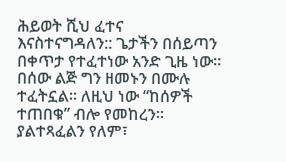ሕይወት ሺህ ፈተና እናስተናግዳለን:: ጌታችን በሰይጣን በቀጥታ የተፈተነው አንድ ጊዜ ነው። በሰው ልጅ ግን ዘመኑን በሙሉ ተፈትኗል። ለዚህ ነው “ከሰዎች ተጠበቁ” ብሎ የመከረን። ያልተጻፈልን የለም፣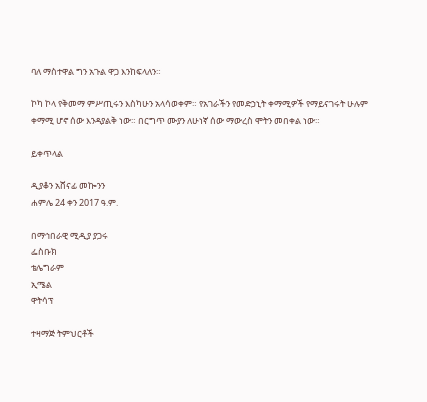ባለ ማስተዋል ግን አጉል ዋጋ እንከፍላለን።

ኮካ ኮላ የቅመማ ምሥጢሩን እስካሁን አላሳወቀም። የአገራችን የመድኃኒት ቀማሚዎች የማይናገሩት ሁሉም ቀማሚ ሆኖ ሰው እንዳያልቅ ነው። በርግጥ ሙያን ለሁነኛ ሰው ማውረስ ሞትን መበቀል ነው።

ይቀጥላል

ዲያቆን አሸናፊ መኰንን
ሐምሌ 24 ቀን 2017 ዓ.ም.

በማኅበራዊ ሚዲያ ያጋሩ
ፌስቡክ
ቴሌግራም
ኢሜል
ዋትሳፕ

ተዛማጅ ትምህርቶች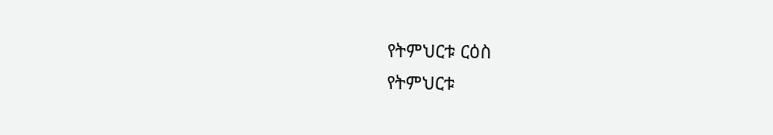የትምህርቱ ርዕስ
የትምህርቱ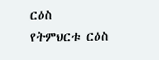ርዕስ
የትምህርቱ ርዕስ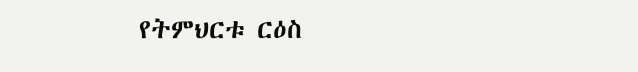የትምህርቱ ርዕስ